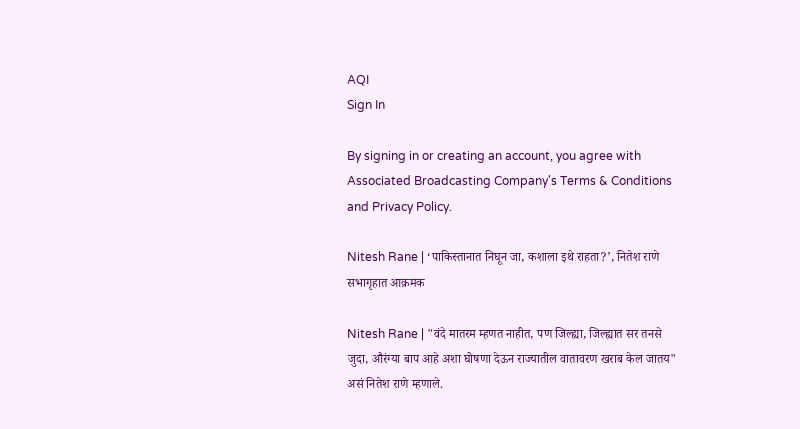AQI
Sign In

By signing in or creating an account, you agree with Associated Broadcasting Company's Terms & Conditions and Privacy Policy.

Nitesh Rane | ‘पाकिस्तानात निघून जा, कशाला इथे राहता?’, नितेश राणे सभागृहात आक्रमक

Nitesh Rane | "वंदे मातरम म्हणत नाहीत, पण जिल्ह्या, जिल्ह्यात सर तनसे जुदा, औरंग्या बाप आहे अशा घोषणा देऊन राज्यातील वातावरण खराब केल जातय" असं नितेश राणे म्हणाले.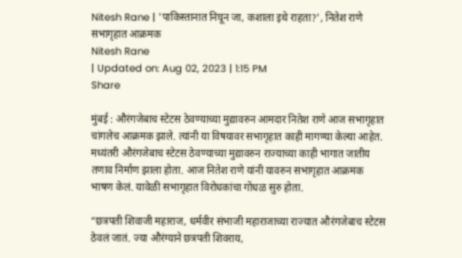Nitesh Rane | 'पाकिस्तानात निघून जा, कशाला इथे राहता?', नितेश राणे सभागृहात आक्रमक
Nitesh Rane
| Updated on: Aug 02, 2023 | 1:15 PM
Share

मुंबई : औरंगजेबाच स्टेटस ठेवण्याच्या मुद्यावरुन आमदार नितेश राणे आज सभागृहात चांगलेच आक्रमक झाले. त्यांनी या विषयावर सभागृहात काही मागण्या केल्या आहेत. मध्यंतरी औरंगजेबाच स्टेटस ठेवण्याच्या मुद्यावरुन राज्याच्या काही भागात जातीय तणाव निर्माण झाला होता. आज नितेश राणे यांनी यावरुन सभागृहात आक्रमक भाषण केलं. यावेळी सभागृहात विरोधकांचा गोंधळ सुरु होता.

“छत्रपती शिवाजी महाराज, धर्मवीर संभाजी महाराजाच्या राज्यात औरंगजेबाच स्टेटस ठेवलं जातं. ज्या औरंग्याने छत्रपती शिवराय,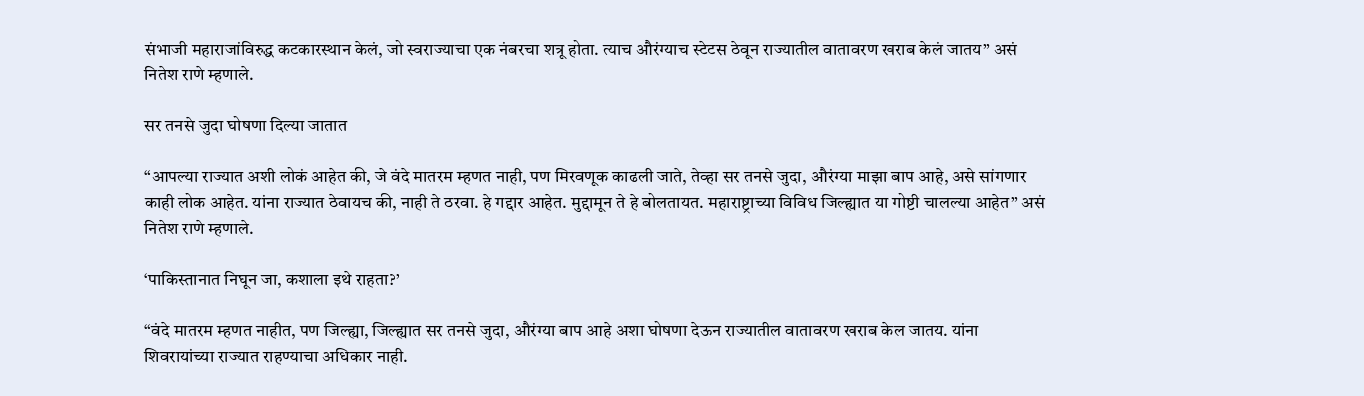संभाजी महाराजांविरुद्ध कटकारस्थान केलं, जो स्वराज्याचा एक नंबरचा शत्रू होता. त्याच औरंग्याच स्टेटस ठेवून राज्यातील वातावरण खराब केलं जातय” असं नितेश राणे म्हणाले.

सर तनसे जुदा घोषणा दिल्या जातात

“आपल्या राज्यात अशी लोकं आहेत की, जे वंदे मातरम म्हणत नाही, पण मिरवणूक काढली जाते, तेव्हा सर तनसे जुदा, औरंग्या माझा बाप आहे, असे सांगणार काही लोक आहेत. यांना राज्यात ठेवायच की, नाही ते ठरवा. हे गद्दार आहेत. मुद्दामून ते हे बोलतायत. महाराष्ट्राच्या विविध जिल्ह्यात या गोष्टी चालल्या आहेत” असं नितेश राणे म्हणाले.

‘पाकिस्तानात निघून जा, कशाला इथे राहता?’

“वंदे मातरम म्हणत नाहीत, पण जिल्ह्या, जिल्ह्यात सर तनसे जुदा, औरंग्या बाप आहे अशा घोषणा देऊन राज्यातील वातावरण खराब केल जातय. यांना शिवरायांच्या राज्यात राहण्याचा अधिकार नाही.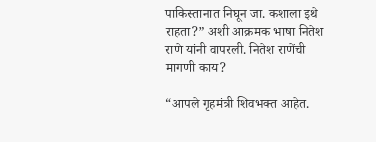पाकिस्तानात निघून जा. कशाला इथे राहता?” अशी आक्रमक भाषा नितेश राणे यांनी वापरली. नितेश राणेंची मागणी काय?

“आपले गृहमंत्री शिवभक्त आहेत.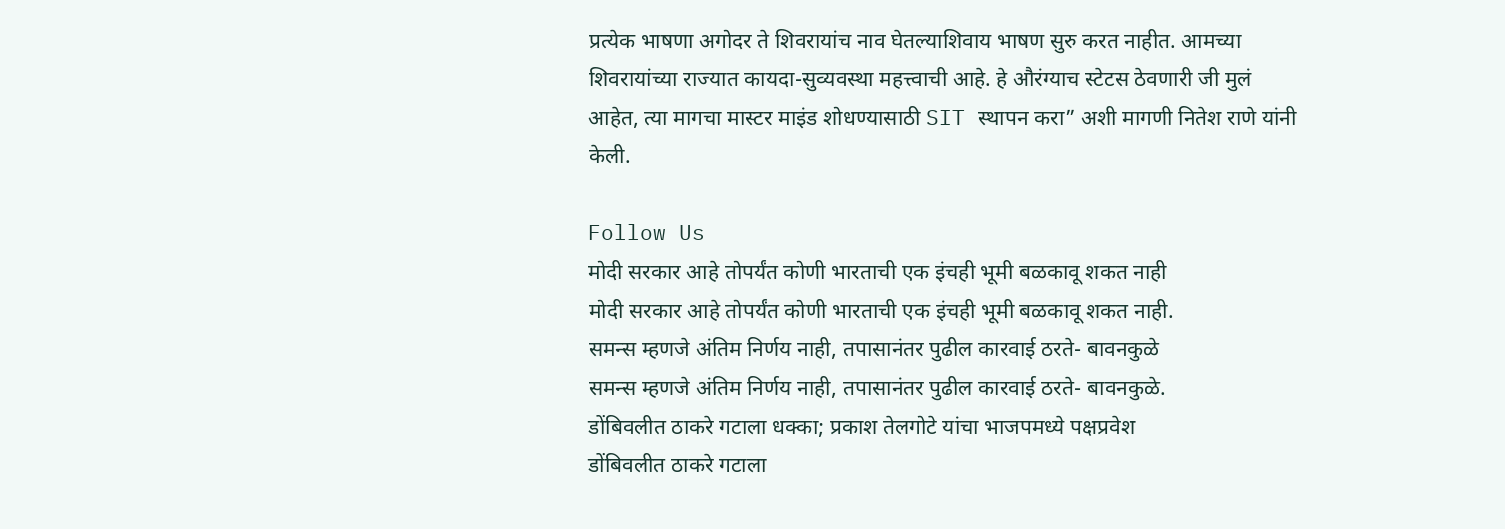प्रत्येक भाषणा अगोदर ते शिवरायांच नाव घेतल्याशिवाय भाषण सुरु करत नाहीत. आमच्या शिवरायांच्या राज्यात कायदा-सुव्यवस्था महत्त्वाची आहे. हे औरंग्याच स्टेटस ठेवणारी जी मुलं आहेत, त्या मागचा मास्टर माइंड शोधण्यासाठी SIT स्थापन करा” अशी मागणी नितेश राणे यांनी केली.

Follow Us
मोदी सरकार आहे तोपर्यंत कोणी भारताची एक इंचही भूमी बळकावू शकत नाही
मोदी सरकार आहे तोपर्यंत कोणी भारताची एक इंचही भूमी बळकावू शकत नाही.
समन्स म्हणजे अंतिम निर्णय नाही, तपासानंतर पुढील कारवाई ठरते- बावनकुळे
समन्स म्हणजे अंतिम निर्णय नाही, तपासानंतर पुढील कारवाई ठरते- बावनकुळे.
डोंबिवलीत ठाकरे गटाला धक्का; प्रकाश तेलगोटे यांचा भाजपमध्ये पक्षप्रवेश
डोंबिवलीत ठाकरे गटाला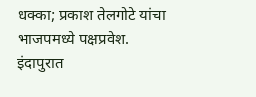धक्का; प्रकाश तेलगोटे यांचा भाजपमध्ये पक्षप्रवेश.
इंदापुरात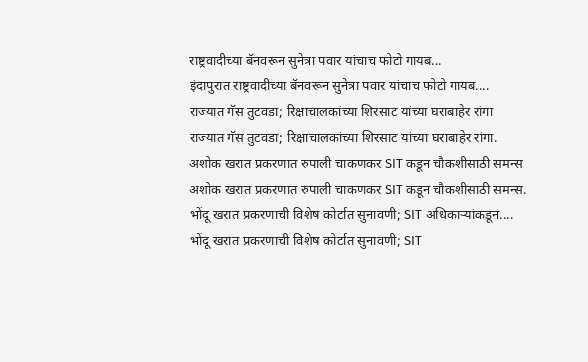राष्ट्रवादीच्या बॅनवरून सुनेत्रा पवार यांचाच फोटो गायब...
इंदापुरात राष्ट्रवादीच्या बॅनवरून सुनेत्रा पवार यांचाच फोटो गायब....
राज्यात गॅस तुटवडा; रिक्षाचालकांच्या शिरसाट यांच्या घराबाहेर रांगा
राज्यात गॅस तुटवडा; रिक्षाचालकांच्या शिरसाट यांच्या घराबाहेर रांगा.
अशोक खरात प्रकरणात रुपाली चाकणकर SIT कडून चौकशीसाठी समन्स
अशोक खरात प्रकरणात रुपाली चाकणकर SIT कडून चौकशीसाठी समन्स.
भोंदू खरात प्रकरणाची विशेष कोर्टात सुनावणी; SIT अधिकाऱ्यांकडून....
भोंदू खरात प्रकरणाची विशेष कोर्टात सुनावणी; SIT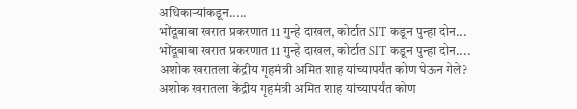अधिकाऱ्यांकडून.....
भोंदूबाबा खरात प्रकरणात 11 गुन्हे दाखल, कोर्टात SIT कडून पुन्हा दोन...
भोंदूबाबा खरात प्रकरणात 11 गुन्हे दाखल, कोर्टात SIT कडून पुन्हा दोन....
अशोक खरातला केंद्रीय गृहमंत्री अमित शाह यांच्यापर्यंत कोण घेऊन गेले?
अशोक खरातला केंद्रीय गृहमंत्री अमित शाह यांच्यापर्यंत कोण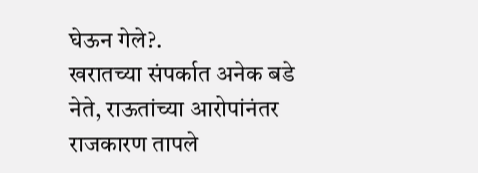घेऊन गेले?.
खरातच्या संपर्कात अनेक बडे नेते, राऊतांच्या आरोपांनंतर राजकारण तापले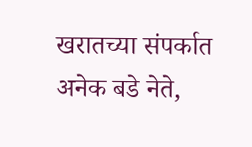खरातच्या संपर्कात अनेक बडे नेते,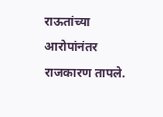राऊतांच्या आरोपांनंतर राजकारण तापले.